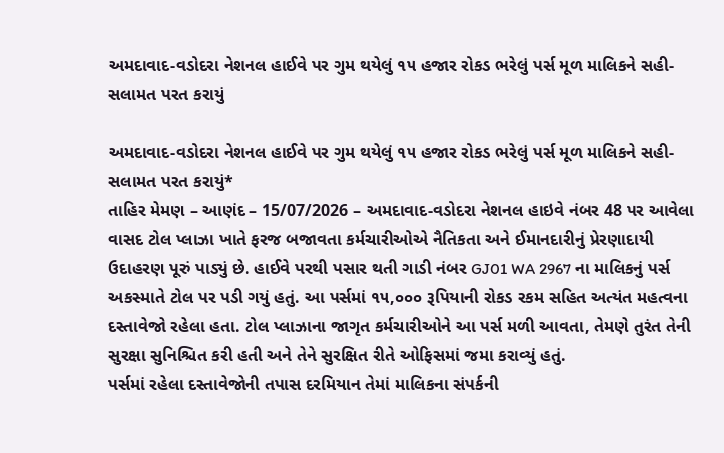અમદાવાદ-વડોદરા નેશનલ હાઈવે પર ગુમ થયેલું ૧૫ હજાર રોકડ ભરેલું પર્સ મૂળ માલિકને સહી-સલામત પરત કરાયું

અમદાવાદ-વડોદરા નેશનલ હાઈવે પર ગુમ થયેલું ૧૫ હજાર રોકડ ભરેલું પર્સ મૂળ માલિકને સહી-સલામત પરત કરાયું*
તાહિર મેમણ – આણંદ – 15/07/2026 – અમદાવાદ-વડોદરા નેશનલ હાઇવે નંબર 48 પર આવેલા વાસદ ટોલ પ્લાઝા ખાતે ફરજ બજાવતા કર્મચારીઓએ નૈતિકતા અને ઈમાનદારીનું પ્રેરણાદાયી ઉદાહરણ પૂરું પાડ્યું છે. હાઈવે પરથી પસાર થતી ગાડી નંબર GJ01 WA 2967 ના માલિકનું પર્સ અકસ્માતે ટોલ પર પડી ગયું હતું. આ પર્સમાં ૧૫,૦૦૦ રૂપિયાની રોકડ રકમ સહિત અત્યંત મહત્વના દસ્તાવેજો રહેલા હતા. ટોલ પ્લાઝાના જાગૃત કર્મચારીઓને આ પર્સ મળી આવતા, તેમણે તુરંત તેની સુરક્ષા સુનિશ્ચિત કરી હતી અને તેને સુરક્ષિત રીતે ઓફિસમાં જમા કરાવ્યું હતું.
પર્સમાં રહેલા દસ્તાવેજોની તપાસ દરમિયાન તેમાં માલિકના સંપર્કની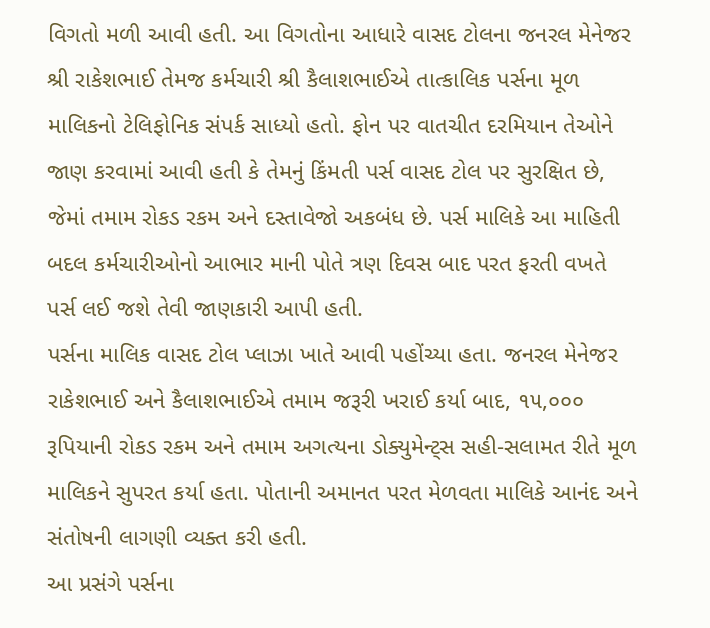વિગતો મળી આવી હતી. આ વિગતોના આધારે વાસદ ટોલના જનરલ મેનેજર શ્રી રાકેશભાઈ તેમજ કર્મચારી શ્રી કૈલાશભાઈએ તાત્કાલિક પર્સના મૂળ માલિકનો ટેલિફોનિક સંપર્ક સાધ્યો હતો. ફોન પર વાતચીત દરમિયાન તેઓને જાણ કરવામાં આવી હતી કે તેમનું કિંમતી પર્સ વાસદ ટોલ પર સુરક્ષિત છે, જેમાં તમામ રોકડ રકમ અને દસ્તાવેજો અકબંધ છે. પર્સ માલિકે આ માહિતી બદલ કર્મચારીઓનો આભાર માની પોતે ત્રણ દિવસ બાદ પરત ફરતી વખતે પર્સ લઈ જશે તેવી જાણકારી આપી હતી.
પર્સના માલિક વાસદ ટોલ પ્લાઝા ખાતે આવી પહોંચ્યા હતા. જનરલ મેનેજર રાકેશભાઈ અને કૈલાશભાઈએ તમામ જરૂરી ખરાઈ કર્યા બાદ, ૧૫,૦૦૦ રૂપિયાની રોકડ રકમ અને તમામ અગત્યના ડોક્યુમેન્ટ્સ સહી-સલામત રીતે મૂળ માલિકને સુપરત કર્યા હતા. પોતાની અમાનત પરત મેળવતા માલિકે આનંદ અને સંતોષની લાગણી વ્યક્ત કરી હતી.
આ પ્રસંગે પર્સના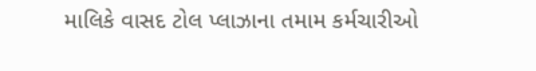માલિકે વાસદ ટોલ પ્લાઝાના તમામ કર્મચારીઓ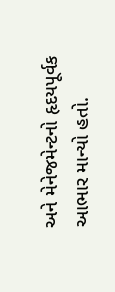અને મેનેજમેન્ટનો હૃદયપૂર્વક આભાર માન્યો હતો.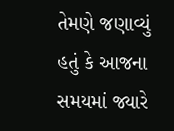તેમણે જણાવ્યું હતું કે આજના સમયમાં જ્યારે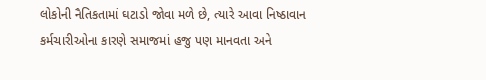લોકોની નૈતિકતામાં ઘટાડો જોવા મળે છે, ત્યારે આવા નિષ્ઠાવાન કર્મચારીઓના કારણે સમાજમાં હજુ પણ માનવતા અને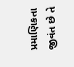પ્રમાણિકતા જીવંત છે તે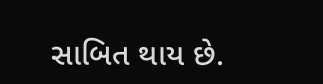સાબિત થાય છે.